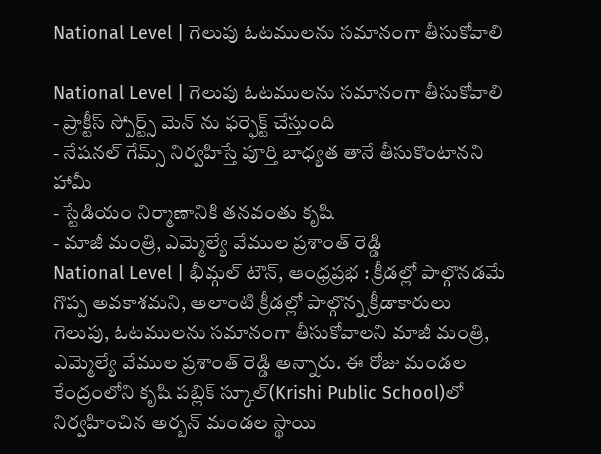National Level | గెలుపు ఓటములను సమానంగా తీసుకోవాలి

National Level | గెలుపు ఓటములను సమానంగా తీసుకోవాలి
- ప్రాక్టీస్ స్పోర్ట్స్ మెన్ ను ఫర్ఫెక్ట్ చేస్తుంది
- నేషనల్ గేమ్స్ నిర్వహిస్తే పూర్తి బాధ్యత తానే తీసుకొంటానని హామీ
- స్టేడియం నిర్మాణానికి తనవంతు కృషి
- మాజీ మంత్రి, ఎమ్మెల్యే వేముల ప్రశాంత్ రెడ్డి
National Level | భీమ్గల్ టౌన్, ఆంధ్రప్రభ : క్రీడల్లో పాల్గొనడమే గొప్ప అవకాశమని, అలాంటి క్రీడల్లో పాల్గొన్న క్రీడాకారులు గెలుపు, ఓటములను సమానంగా తీసుకోవాలని మాజీ మంత్రి, ఎమ్మెల్యే వేముల ప్రశాంత్ రెడ్డి అన్నారు. ఈ రోజు మండల కేంద్రంలోని కృషి పబ్లిక్ స్కూల్(Krishi Public School)లో నిర్వహించిన అర్బన్ మండల స్థాయి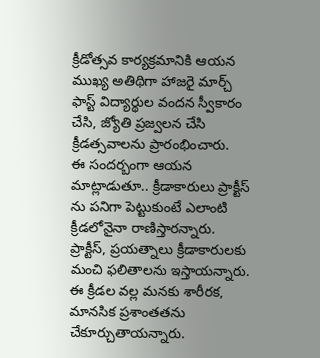క్రీడోత్సవ కార్యక్రమానికి ఆయన ముఖ్య అతిథిగా హాజరై మార్చ్ ఫాస్ట్ విద్యార్థుల వందన స్వీకారం చేసి, జ్యోతి ప్రజ్వలన చేసి క్రీడత్సవాలను ప్రారంభించారు.
ఈ సందర్బంగా ఆయన మాట్లాడుతూ.. క్రీడాకారులు ప్రాక్టీస్ ను పనిగా పెట్టుకుంటే ఎలాంటి క్రీడలోనైనా రాణిస్తారన్నారు. ప్రాక్టీస్, ప్రయత్నాలు క్రీడాకారులకు మంచి ఫలితాలను ఇస్తాయన్నారు. ఈ క్రీడల వల్ల మనకు శారీరక, మానసిక ప్రశాంతతను చేకూర్చుతాయన్నారు.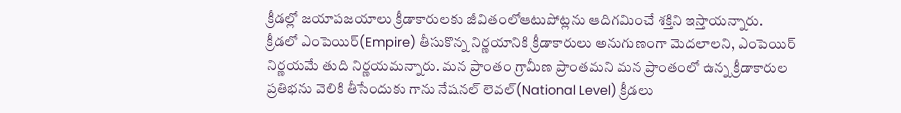క్రీడల్లో జయాపజయాలు క్రీడాకారులకు జీవితంలోఆటుపోట్లను ఆదిగమించే శక్తిని ఇస్తాయన్నారు.
క్రీడలో ఎంపెయిర్(Empire) తీసుకొన్న నిర్ణయానికి క్రీడాకారులు అనుగుణంగా మెదలాలని, ఎంపెయిర్ నిర్ణయమే తుది నిర్ణయమన్నారు. మన ప్రాంతం గ్రామీణ ప్రాంతమని మన ప్రాంతంలో ఉన్న క్రీడాకారుల ప్రతిభను వెలికి తీసేందుకు గాను నేషనల్ లెవల్(National Level) క్రీడలు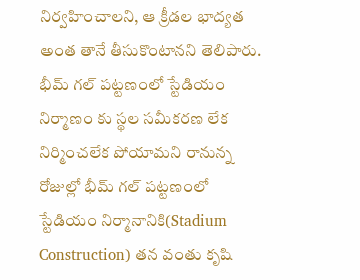నిర్వహించాలని, ఆ క్రీడల భాద్యత అంత తానే తీసుకొంటానని తెలిపారు.
భీమ్ గల్ పట్టణంలో స్టేడియం నిర్మాణం కు స్థల సమీకరణ లేక నిర్మించలేక పోయామని రానున్న రోజుల్లో భీమ్ గల్ పట్టణంలో స్టేడియం నిర్మానానికి(Stadium Construction) తన వంతు కృషి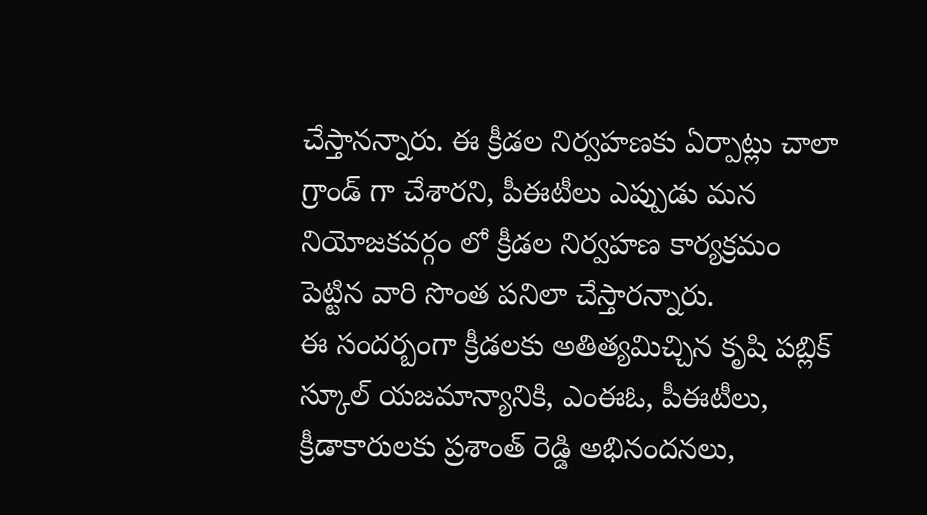చేస్తానన్నారు. ఈ క్రీడల నిర్వహణకు ఏర్పాట్లు చాలా గ్రాండ్ గా చేశారని, పీఈటీలు ఎప్పుడు మన నియోజకవర్గం లో క్రీడల నిర్వహణ కార్యక్రమం పెట్టిన వారి సొంత పనిలా చేస్తారన్నారు.
ఈ సందర్బంగా క్రీడలకు అతిత్యమిచ్చిన కృషి పబ్లిక్ స్కూల్ యజమాన్యానికి, ఎంఈఓ, పీఈటీలు, క్రీడాకారులకు ప్రశాంత్ రెడ్డి అభినందనలు,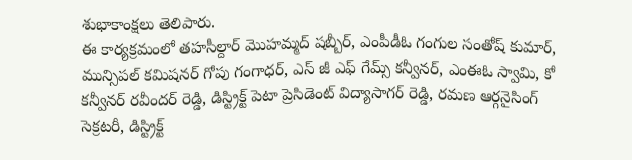శుభాకాంక్షలు తెలిపారు.
ఈ కార్యక్రమంలో తహసీల్దార్ మొహమ్మద్ షబ్బీర్, ఎంపీడీఓ గంగుల సంతోష్ కుమార్, మున్సిపల్ కమిషనర్ గోపు గంగాధర్, ఎస్ జీ ఎఫ్ గేమ్స్ కన్వీనర్, ఎంఈఓ స్వామి, కో కన్వీనర్ రవీందర్ రెడ్డి, డిస్ట్రిక్ట్ పెటా ప్రెసిడెంట్ విద్యాసాగర్ రెడ్డి, రమణ ఆర్గనైసింగ్ సెక్రటరీ, డిస్ట్రిక్ట్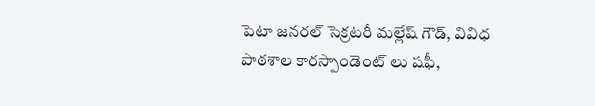పెటా జనరల్ సెక్రటరీ మల్లేష్ గౌడ్, వివిధ పాఠశాల కారస్పాండెంట్ లు షఫీ,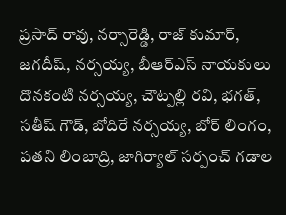ప్రసాద్ రావు, నర్సారెడ్డి, రాజ్ కుమార్, జగదీష్, నర్సయ్య, బీఆర్ఎస్ నాయకులు దొనకంటి నర్సయ్య, చౌట్పల్లి రవి, భగత్, సతీష్ గౌడ్, బోదిరే నర్సయ్య, బోర్ లింగం, పతని లింబాద్రి, జాగిర్యాల్ సర్పంచ్ గడాల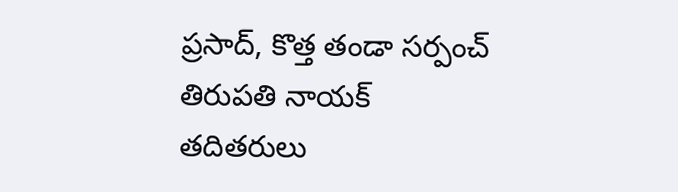ప్రసాద్, కొత్త తండా సర్పంచ్ తిరుపతి నాయక్ తదితరులు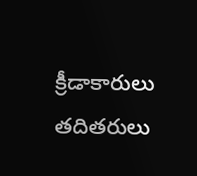క్రీడాకారులు తదితరులు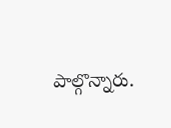పాల్గొన్నారు.